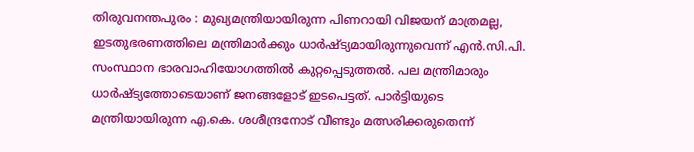തിരുവനന്തപുരം : മുഖ്യമന്ത്രിയായിരുന്ന പിണറായി വിജയന് മാത്രമല്ല, ഇടതുഭരണത്തിലെ മന്ത്രിമാർക്കും ധാർഷ്ട്യമായിരുന്നുവെന്ന് എൻ.സി.പി. സംസ്ഥാന ഭാരവാഹിയോഗത്തിൽ കുറ്റപ്പെടുത്തൽ. പല മന്ത്രിമാരും ധാർഷ്ട്യത്തോടെയാണ് ജനങ്ങളോട് ഇടപെട്ടത്. പാർട്ടിയുടെ മന്ത്രിയായിരുന്ന എ.കെ. ശശീന്ദ്രനോട് വീണ്ടും മത്സരിക്കരുതെന്ന്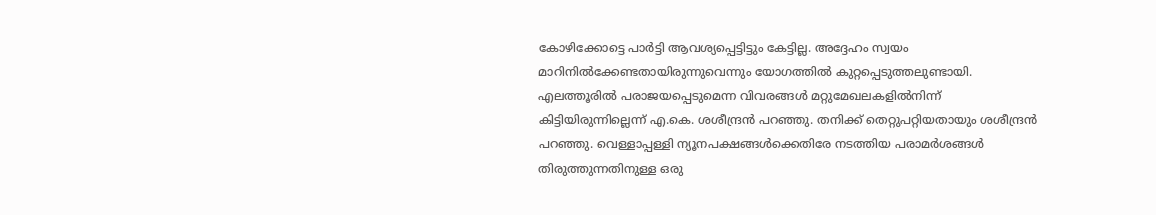കോഴിക്കോട്ടെ പാർട്ടി ആവശ്യപ്പെട്ടിട്ടും കേട്ടില്ല. അദ്ദേഹം സ്വയം മാറിനിൽക്കേണ്ടതായിരുന്നുവെന്നും യോഗത്തിൽ കുറ്റപ്പെടുത്തലുണ്ടായി. എലത്തൂരിൽ പരാജയപ്പെടുമെന്ന വിവരങ്ങൾ മറ്റുമേഖലകളിൽനിന്ന് കിട്ടിയിരുന്നില്ലെന്ന് എ.കെ. ശശീന്ദ്രൻ പറഞ്ഞു. തനിക്ക് തെറ്റുപറ്റിയതായും ശശീന്ദ്രൻ പറഞ്ഞു. വെള്ളാപ്പള്ളി ന്യൂനപക്ഷങ്ങൾക്കെതിരേ നടത്തിയ പരാമർശങ്ങൾ തിരുത്തുന്നതിനുള്ള ഒരു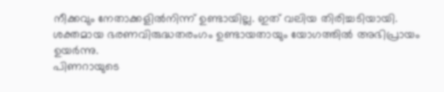നീക്കവും നേതാക്കളിൽനിന്ന് ഉണ്ടായില്ല. ഇത് വലിയ തിരിച്ചടിയായി. ശക്തമായ ഭരണവിരുദ്ധതരംഗം ഉണ്ടായതായും യോഗത്തിൽ അഭിപ്രായം ഉയർന്നു.
പിണറായുടെ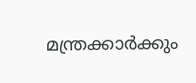മന്ത്രക്കാർക്കും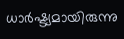ധാർഷ്ട്യമായിരുന്നു